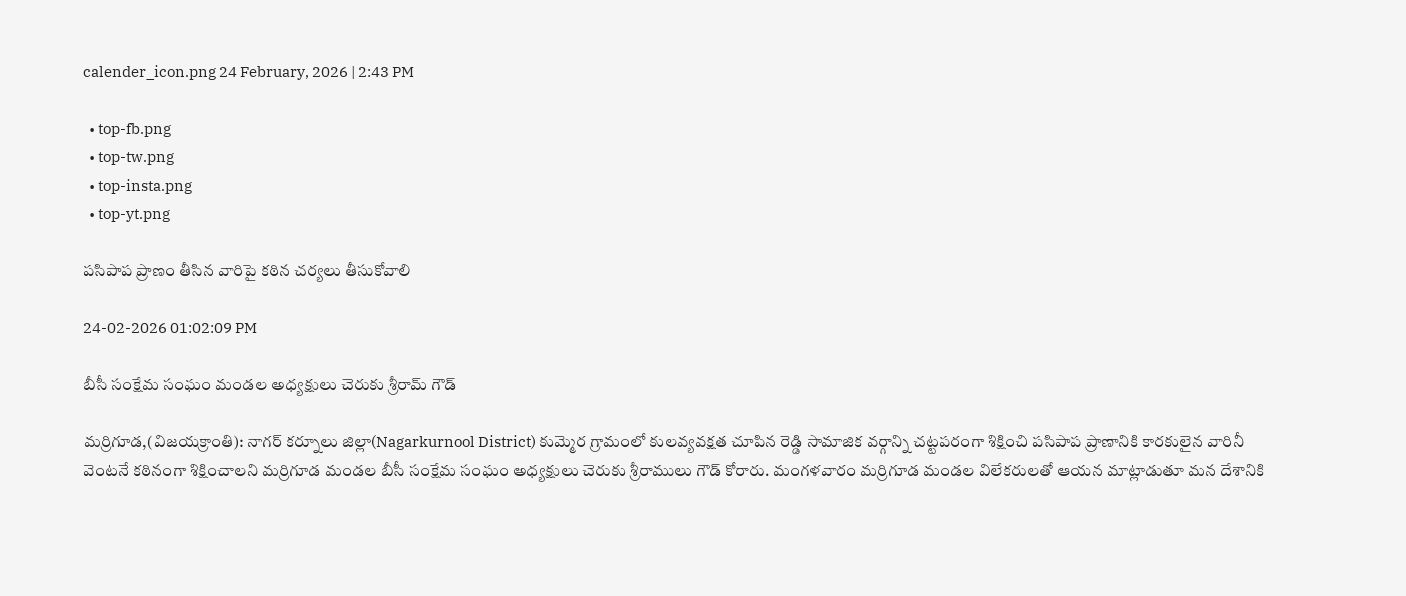calender_icon.png 24 February, 2026 | 2:43 PM

  • top-fb.png
  • top-tw.png
  • top-insta.png
  • top-yt.png

పసిపాప ప్రాణం తీసిన వారిపై కఠిన చర్యలు తీసుకోవాలి

24-02-2026 01:02:09 PM

బీసీ సంక్షేమ సంఘం మండల అధ్యక్షులు చెరుకు శ్రీరామ్ గౌడ్

మర్రిగూడ,(విజయక్రాంతి): నాగర్ కర్నూలు జిల్లా(Nagarkurnool District) కుమ్మెర గ్రామంలో కులవ్యవక్షత చూపిన రెడ్డి సామాజిక వర్గాన్ని చట్టపరంగా శిక్షించి పసిపాప ప్రాణానికి కారకులైన వారినీ వెంటనే కఠినంగా శిక్షించాలని మర్రిగూడ మండల బీసీ సంక్షేమ సంఘం అధ్యక్షులు చెరుకు శ్రీరాములు గౌడ్ కోరారు. మంగళవారం మర్రిగూడ మండల విలేకరులతో ఆయన మాట్లాడుతూ మన దేశానికి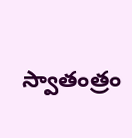స్వాతంత్రం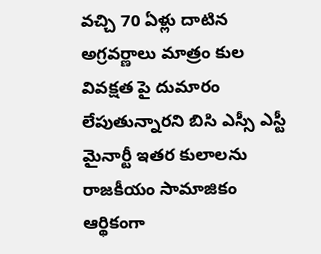వచ్చి 70 ఏళ్లు దాటిన అగ్రవర్ణాలు మాత్రం కుల వివక్షత పై దుమారం లేపుతున్నారని బిసి ఎస్సీ ఎస్టీ మైనార్టీ ఇతర కులాలను రాజకీయం సామాజికం ఆర్థికంగా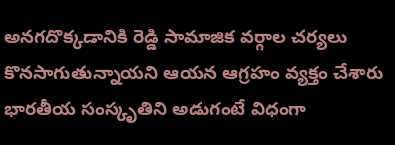అనగదొక్కడానికి రెడ్డి సామాజిక వర్గాల చర్యలు కొనసాగుతున్నాయని ఆయన ఆగ్రహం వ్యక్తం చేశారు భారతీయ సంస్కృతిని అడుగంటే విధంగా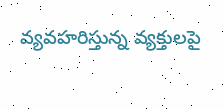వ్యవహరిస్తున్న వ్యక్తులపై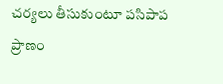చర్యలు తీసుకుంటూ పసిపాప ప్రాణం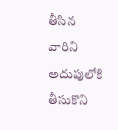తీసిన వారిని అదుపులోకి తీసుకొని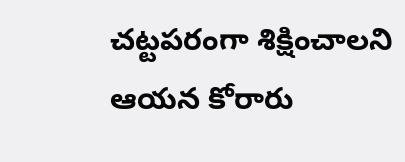చట్టపరంగా శిక్షించాలని ఆయన కోరారు